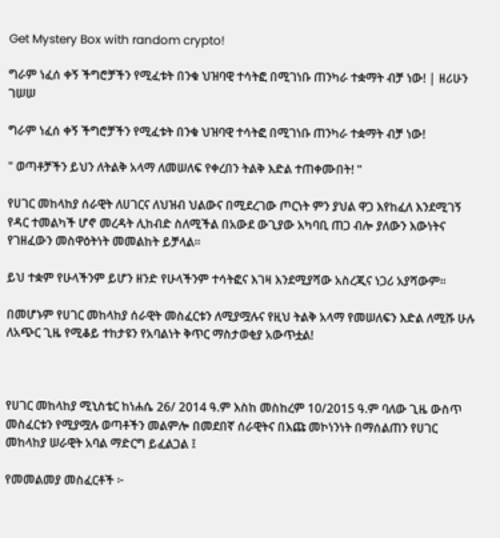Get Mystery Box with random crypto!

ግራም ነፈሰ ቀኝ ችግሮቻችን የሚፈቱት በንቁ ህዝባዊ ተሳትፎ በሚገነቡ ጠንካራ ተቋማት ብቻ ነው! | ዘሪሁን ገሠሠ

ግራም ነፈሰ ቀኝ ችግሮቻችን የሚፈቱት በንቁ ህዝባዊ ተሳትፎ በሚገነቡ ጠንካራ ተቋማት ብቻ ነው!

" ወጣቶቻችን ይህን ለትልቅ አላማ ለመሠለፍ የቀረበን ትልቅ እድል ተጠቀሙበት! "

የሀገር መከላከያ ሰራዊት ለሀገርና ለህዝብ ህልውና በሚደረገው ጦርነት ምን ያህል ዋጋ እየከፈለ እንደሚገኝ የዳር ተመልካች ሆኖ መረዳት ሊከብድ ስለሚችል በአውደ ውጊያው አካባቢ ጠጋ ብሎ ያለውን እውነትና የገዘፈውን መስዋዕትነት መመልከት ይቻላል፡፡

ይህ ተቋም የሁላችንም ይሆን ዘንድ የሁላችንም ተሳትፎና እገዛ እንደሚያሻው አስረጂና ነጋሪ አያሻውም፡፡

በመሆኑም የሀገር መከላከያ ሰራዊት መስፈርቱን ለሚያሟሉና የዚህ ትልቅ አላማ የመሠለፍን እድል ለሚሹ ሁሉ ለአጭር ጊዜ የሚቆይ ተከታዩን የአባልነት ቅጥር ማስታወቂያ አውጥቷል!



የሀገር መከላከያ ሚኒስቴር ከነሐሴ 26/ 2014 ዓ.ም እስከ መስከረም 10/2015 ዓ.ም ባለው ጊዜ ውስጥ መስፈርቱን የሚያሟሉ ወጣቶችን መልምሎ በመደበኛ ሰራዊትና በእጩ መኮነንነት በማሰልጠን የሀገር መከላከያ ሠራዊት አባል ማድርግ ይፈልጋል ፤

የመመልመያ መስፈርቶች ፦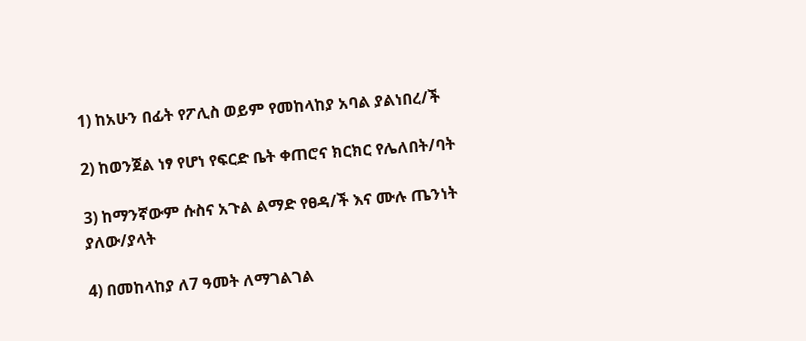1) ከአሁን በፊት የፖሊስ ወይም የመከላከያ አባል ያልነበረ/ች

2) ከወንጀል ነፃ የሆነ የፍርድ ቤት ቀጠሮና ክርክር የሌለበት/ባት

3) ከማንኛውም ሱስና አጉል ልማድ የፀዳ/ች እና ሙሉ ጤንነት ያለው/ያላት

4) በመከላከያ ለ7 ዓመት ለማገልገል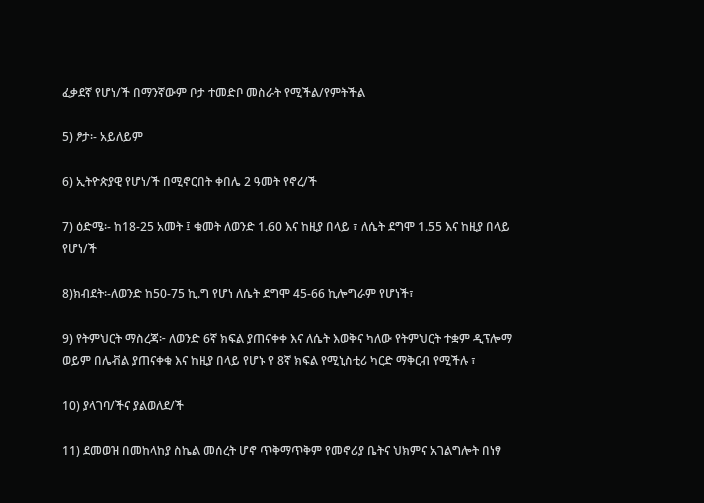ፈቃደኛ የሆነ/ች በማንኛውም ቦታ ተመድቦ መስራት የሚችል/የምትችል

5) ፆታ፡- አይለይም

6) ኢትዮጵያዊ የሆነ/ች በሚኖርበት ቀበሌ 2 ዓመት የኖረ/ች

7) ዕድሜ፡- ከ18-25 አመት ፤ ቁመት ለወንድ 1.60 እና ከዚያ በላይ ፣ ለሴት ደግሞ 1.55 እና ከዚያ በላይ የሆነ/ች

8)ክብደት፡-ለወንድ ከ50-75 ኪ.ግ የሆነ ለሴት ደግሞ 45-66 ኪሎግራም የሆነች፣

9) የትምህርት ማስረጃ፦ ለወንድ 6ኛ ክፍል ያጠናቀቀ እና ለሴት እወቅና ካለው የትምህርት ተቋም ዲፕሎማ ወይም በሌቭል ያጠናቀቁ እና ከዚያ በላይ የሆኑ የ 8ኛ ክፍል የሚኒስቲሪ ካርድ ማቅርብ የሚችሉ ፣

10) ያላገባ/ችና ያልወለደ/ች

11) ደመወዝ በመከላከያ ስኬል መሰረት ሆኖ ጥቅማጥቅም የመኖሪያ ቤትና ህክምና አገልግሎት በነፃ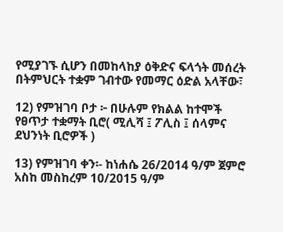የሚያገኙ ሲሆን በመከላከያ ዕቅድና ፍላጎት መሰረት በትምህርት ተቋም ገብተው የመማር ዕድል አላቸው፣

12) የምዝገባ ቦታ ፦ በሁሉም የክልል ከተሞች የፀጥታ ተቋማት ቢሮ( ሚሊሻ ፤ ፖሊስ ፤ ሰላምና ደህንነት ቢሮዎች )

13) የምዝገባ ቀን፡- ከነሐሴ 26/2014 ዓ/ም ጀምሮ አስከ መስከረም 10/2015 ዓ/ም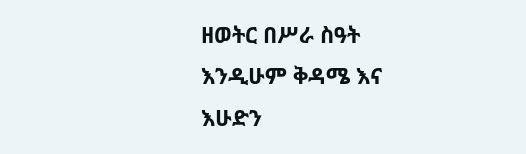ዘወትር በሥራ ስዓት እንዲሁም ቅዳሜ እና እሁድን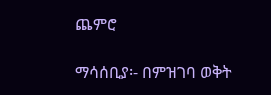ጨምሮ

ማሳሰቢያ፡- በምዝገባ ወቅት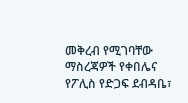መቅረብ የሚገባቸው ማስረጃዎች የቀበሌና የፖሊስ የድጋፍ ደብዳቤ፣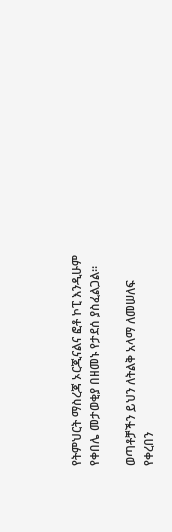የትምህርት ማስረጃ ኦርጂናልና ፎቶ ኮፒ እንዲሁም የቀበሌ መታወቂያ በዘመኑ የታደሰ ያስፈልጋል።

ወጣቶቻችን ይህን ለትልቅ አላማ ለመሠለፍ የቀረበን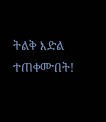ትልቅ እድል ተጠቀሙበት!